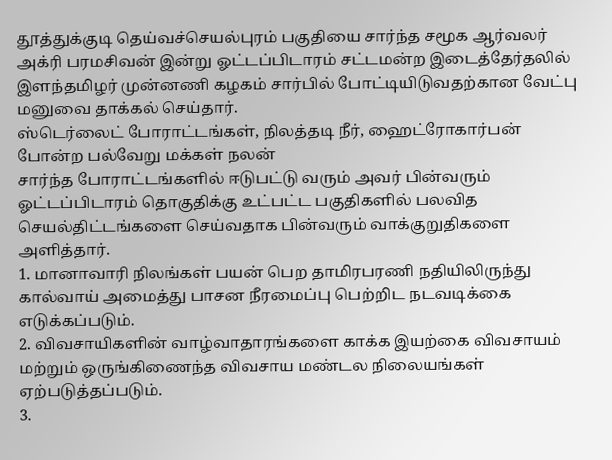தூத்துக்குடி தெய்வச்செயல்புரம் பகுதியை சார்ந்த சமூக ஆர்வலர் அக்ரி பரமசிவன் இன்று ஓட்டப்பிடாரம் சட்டமன்ற இடைத்தேர்தலில் இளந்தமிழர் முன்னணி கழகம் சார்பில் போட்டியிடுவதற்கான வேட்பு மனுவை தாக்கல் செய்தார்.
ஸ்டெர்லைட் போராட்டங்கள், நிலத்தடி நீர், ஹைட்ரோகார்பன் போன்ற பல்வேறு மக்கள் நலன்
சார்ந்த போராட்டங்களில் ஈடுபட்டு வரும் அவர் பின்வரும் ஓட்டப்பிடாரம் தொகுதிக்கு உட்பட்ட பகுதிகளில் பலவித செயல்திட்டங்களை செய்வதாக பின்வரும் வாக்குறுதிகளை அளித்தார்.
1. மானாவாரி நிலங்கள் பயன் பெற தாமிரபரணி நதியிலிருந்து கால்வாய் அமைத்து பாசன நீரமைப்பு பெற்றிட நடவடிக்கை எடுக்கப்படும்.
2. விவசாயிகளின் வாழ்வாதாரங்களை காக்க இயற்கை விவசாயம் மற்றும் ஒருங்கிணைந்த விவசாய மண்டல நிலையங்கள் ஏற்படுத்தப்படும்.
3.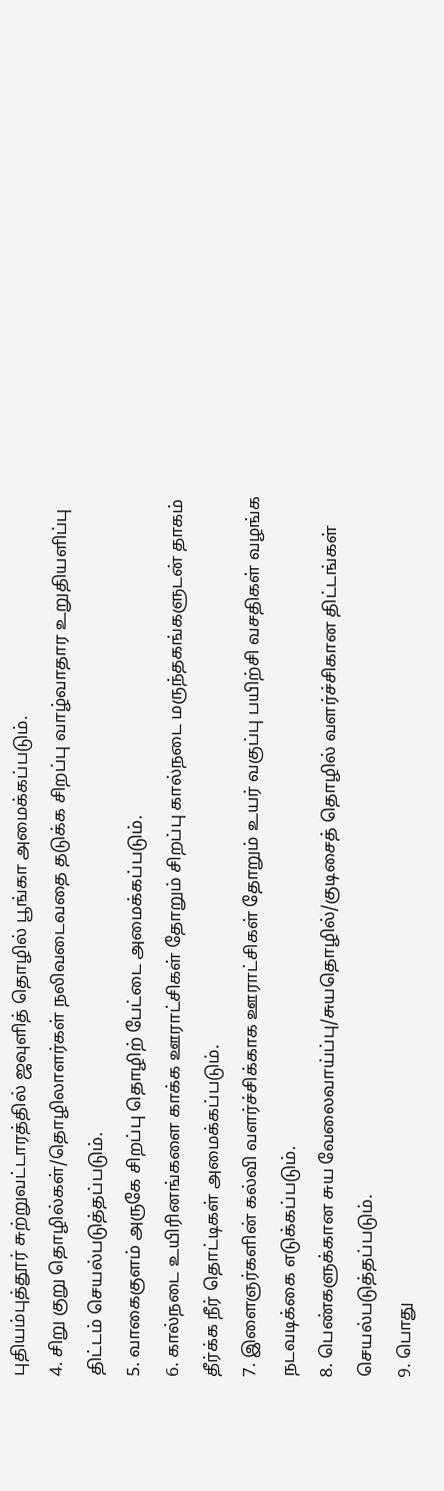புதியம்புத்தூர் சுற்றுவட்டாரத்தில் ஜவுளித் தொழில் பூங்கா அமைக்கப்படும்.
4. சிறு குறு தொழில்கள்/தொழிலாளர்கள் நலிவடைவதை தடுக்க சிறப்பு வாழ்வாதார உறுதியளிப்பு திட்டம் செயல்படுத்தப்படும்.
5. வாகைகுளம் அருகே சிறப்பு தொழிற் பேட்டை அமைக்கப்படும்.
6. கால்நடை உயிரினங்களை காக்க ஊராட்சிகள் தோறும் சிறப்பு கால்நடை மருந்தகங்களுடன் தாகம் தீர்க்க நீர் தொட்டிகள் அமைக்கப்படும்.
7. இளைஞர்களின் கல்வி வளர்ச்சிக்காக ஊராட்சிகள் தோறும் உயர் வகுப்பு பயிற்சி வசதிகள் வழங்க நடவடிக்கை எடுக்கப்படும்.
8. பெண்களுக்கான சுய வேலைவாய்ப்பு/சுயதொழில்/குடிசைத் தொழில் வளர்ச்சிகான திட்டங்கள் செயல்படுத்தப்படும்.
9. பொது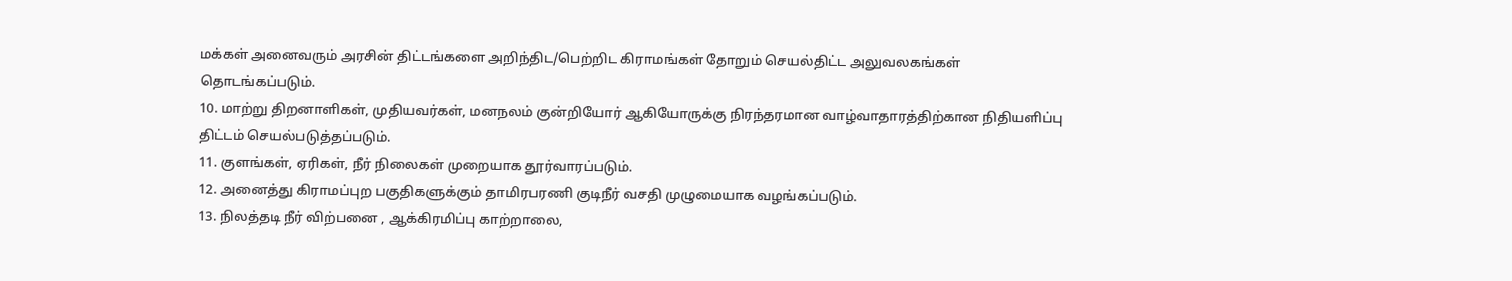மக்கள் அனைவரும் அரசின் திட்டங்களை அறிந்திட/பெற்றிட கிராமங்கள் தோறும் செயல்திட்ட அலுவலகங்கள் தொடங்கப்படும்.
10. மாற்று திறனாளிகள், முதியவர்கள், மனநலம் குன்றியோர் ஆகியோருக்கு நிரந்தரமான வாழ்வாதாரத்திற்கான நிதியளிப்பு திட்டம் செயல்படுத்தப்படும்.
11. குளங்கள், ஏரிகள், நீர் நிலைகள் முறையாக தூர்வாரப்படும்.
12. அனைத்து கிராமப்புற பகுதிகளுக்கும் தாமிரபரணி குடிநீர் வசதி முழுமையாக வழங்கப்படும்.
13. நிலத்தடி நீர் விற்பனை , ஆக்கிரமிப்பு காற்றாலை,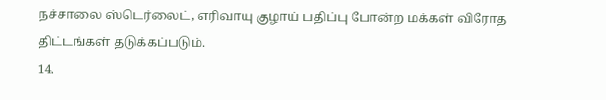நச்சாலை ஸ்டெர்லைட், எரிவாயு குழாய் பதிப்பு போன்ற மக்கள் விரோத திட்டங்கள் தடுக்கப்படும்.
14.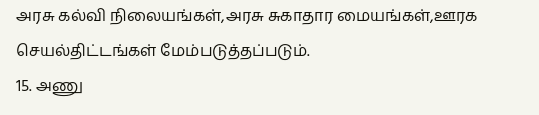அரசு கல்வி நிலையங்கள்,அரசு சுகாதார மையங்கள்,ஊரக செயல்திட்டங்கள் மேம்படுத்தப்படும்.
15. அணு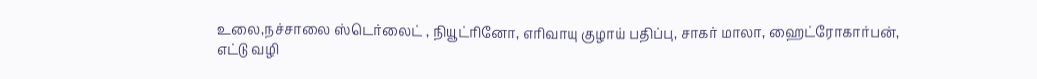உலை,நச்சாலை ஸ்டெர்லைட் , நியூட்ரினோ, எரிவாயு குழாய் பதிப்பு, சாகர் மாலா, ஹைட்ரோகார்பன், எட்டு வழி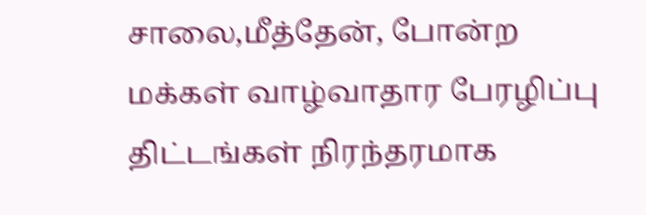சாலை,மீத்தேன், போன்ற மக்கள் வாழ்வாதார பேரழிப்பு திட்டங்கள் நிரந்தரமாக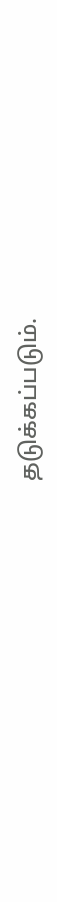தடுக்கப்படும்.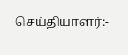செய்தியாளர்:-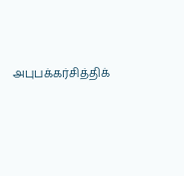அபுபக்கர்சித்திக்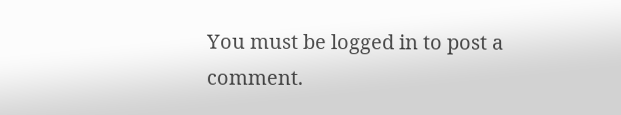You must be logged in to post a comment.